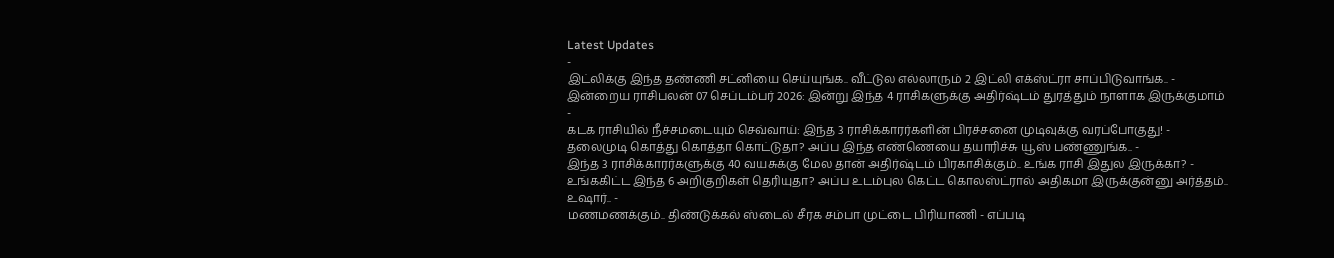Latest Updates
-
இட்லிக்கு இந்த தண்ணி சட்னியை செய்யுங்க.. வீட்டுல எல்லாரும் 2 இட்லி எக்ஸ்ட்ரா சாப்பிடுவாங்க.. -
இன்றைய ராசிபலன் 07 செப்டம்பர் 2026: இன்று இந்த 4 ராசிகளுக்கு அதிர்ஷ்டம் துரத்தும் நாளாக இருக்குமாம் -
கடக ராசியில் நீச்சமடையும் செவ்வாய்: இந்த 3 ராசிக்காரர்களின் பிரச்சனை முடிவுக்கு வரப்போகுது! -
தலைமுடி கொத்து கொத்தா கொட்டுதா? அப்ப இந்த எண்ணெயை தயாரிச்சு யூஸ் பண்ணுங்க.. -
இந்த 3 ராசிக்காரர்களுக்கு 40 வயசுக்கு மேல தான் அதிர்ஷ்டம் பிரகாசிக்கும்.. உங்க ராசி இதுல இருக்கா? -
உங்ககிட்ட இந்த 6 அறிகுறிகள் தெரியுதா? அப்ப உடம்புல கெட்ட கொலஸ்ட்ரால் அதிகமா இருக்குன்னு அர்த்தம்.. உஷார்.. -
மணமணக்கும்.. திண்டுக்கல் ஸ்டைல் சீரக சம்பா முட்டை பிரியாணி - எப்படி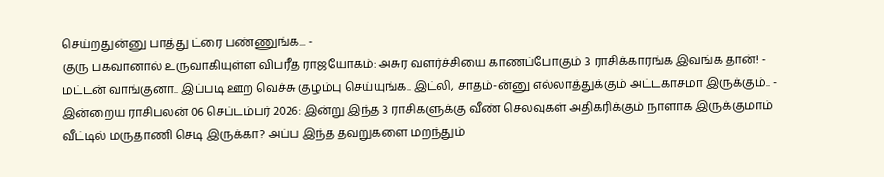செய்றதுன்னு பாத்து ட்ரை பண்ணுங்க... -
குரு பகவானால் உருவாகியுள்ள விபரீத ராஜயோகம்: அசுர வளர்ச்சியை காணப்போகும் 3 ராசிக்காரங்க இவங்க தான்! -
மட்டன் வாங்குனா.. இப்படி ஊற வெச்சு குழம்பு செய்யுங்க.. இட்லி, சாதம்-ன்னு எல்லாத்துக்கும் அட்டகாசமா இருக்கும்.. -
இன்றைய ராசிபலன் 06 செப்டம்பர் 2026: இன்று இந்த 3 ராசிகளுக்கு வீண் செலவுகள் அதிகரிக்கும் நாளாக இருக்குமாம்
வீட்டில் மருதாணி செடி இருக்கா? அப்ப இந்த தவறுகளை மறந்தும்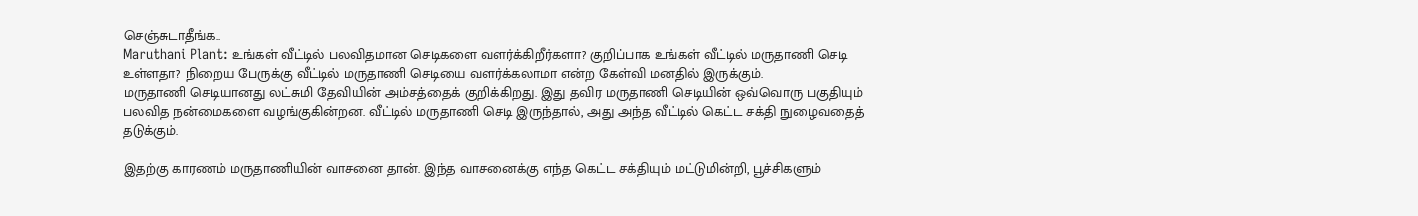செஞ்சுடாதீங்க..
Maruthani Plant: உங்கள் வீட்டில் பலவிதமான செடிகளை வளர்க்கிறீர்களா? குறிப்பாக உங்கள் வீட்டில் மருதாணி செடி உள்ளதா? நிறைய பேருக்கு வீட்டில் மருதாணி செடியை வளர்க்கலாமா என்ற கேள்வி மனதில் இருக்கும்.
மருதாணி செடியானது லட்சுமி தேவியின் அம்சத்தைக் குறிக்கிறது. இது தவிர மருதாணி செடியின் ஒவ்வொரு பகுதியும் பலவித நன்மைகளை வழங்குகின்றன. வீட்டில் மருதாணி செடி இருந்தால், அது அந்த வீட்டில் கெட்ட சக்தி நுழைவதைத் தடுக்கும்.

இதற்கு காரணம் மருதாணியின் வாசனை தான். இந்த வாசனைக்கு எந்த கெட்ட சக்தியும் மட்டுமின்றி, பூச்சிகளும்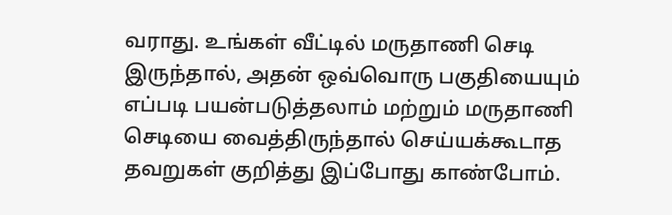வராது. உங்கள் வீட்டில் மருதாணி செடி இருந்தால், அதன் ஒவ்வொரு பகுதியையும் எப்படி பயன்படுத்தலாம் மற்றும் மருதாணி செடியை வைத்திருந்தால் செய்யக்கூடாத தவறுகள் குறித்து இப்போது காண்போம்.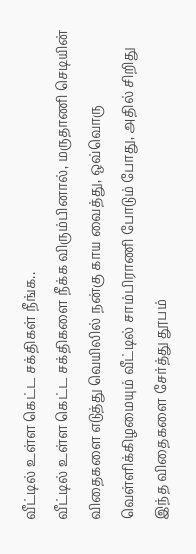வீட்டில் உள்ள கெட்ட சக்திகள் நீங்க..
வீட்டில் உள்ள கெட்ட சக்திகளை நீக்க விரும்பினால், மருதாணி செடியின் விதைகளை எடுத்து வெயிலில் நன்கு காய வைத்து, ஒவ்வொரு வெள்ளிக்கிழமையும் வீட்டில் சாம்பிராணி போடும் போது, அதில் சிறிது இந்த விதைகளை சேர்த்து தூபம்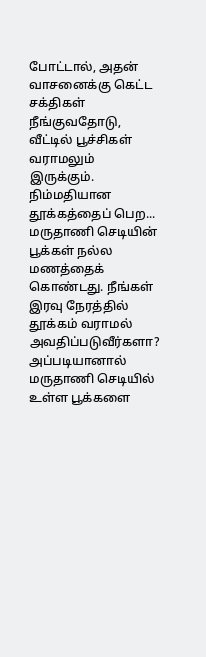போட்டால், அதன் வாசனைக்கு கெட்ட சக்திகள் நீங்குவதோடு, வீட்டில் பூச்சிகள் வராமலும் இருக்கும்.
நிம்மதியான தூக்கத்தைப் பெற...
மருதாணி செடியின் பூக்கள் நல்ல மணத்தைக் கொண்டது. நீங்கள் இரவு நேரத்தில் தூக்கம் வராமல் அவதிப்படுவீர்களா? அப்படியானால் மருதாணி செடியில் உள்ள பூக்களை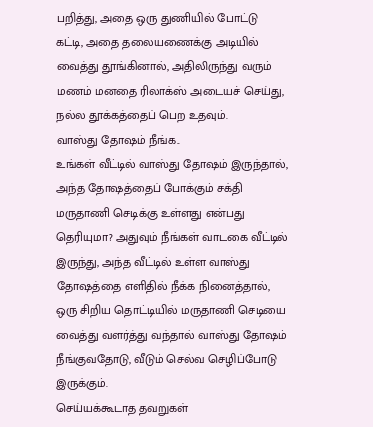பறித்து, அதை ஒரு துணியில் போட்டு கட்டி, அதை தலையணைக்கு அடியில் வைத்து தூங்கினால், அதிலிருந்து வரும் மணம் மனதை ரிலாக்ஸ் அடையச் செய்து, நல்ல தூக்கத்தைப் பெற உதவும்.
வாஸ்து தோஷம் நீங்க..
உங்கள் வீட்டில் வாஸ்து தோஷம் இருந்தால், அந்த தோஷத்தைப் போக்கும் சக்தி மருதாணி செடிக்கு உள்ளது என்பது தெரியுமா? அதுவும் நீங்கள் வாடகை வீட்டில் இருந்து, அந்த வீட்டில் உள்ள வாஸ்து தோஷத்தை எளிதில் நீக்க நினைத்தால், ஒரு சிறிய தொட்டியில் மருதாணி செடியை வைத்து வளர்த்து வந்தால் வாஸ்து தோஷம் நீங்குவதோடு, வீடும் செல்வ செழிப்போடு இருக்கும்.
செய்யக்கூடாத தவறுகள்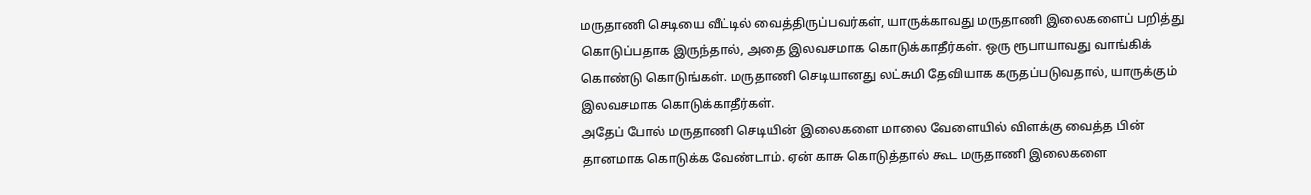மருதாணி செடியை வீட்டில் வைத்திருப்பவர்கள், யாருக்காவது மருதாணி இலைகளைப் பறித்து கொடுப்பதாக இருந்தால், அதை இலவசமாக கொடுக்காதீர்கள். ஒரு ரூபாயாவது வாங்கிக் கொண்டு கொடுங்கள். மருதாணி செடியானது லட்சுமி தேவியாக கருதப்படுவதால், யாருக்கும் இலவசமாக கொடுக்காதீர்கள்.
அதேப் போல் மருதாணி செடியின் இலைகளை மாலை வேளையில் விளக்கு வைத்த பின் தானமாக கொடுக்க வேண்டாம். ஏன் காசு கொடுத்தால் கூட மருதாணி இலைகளை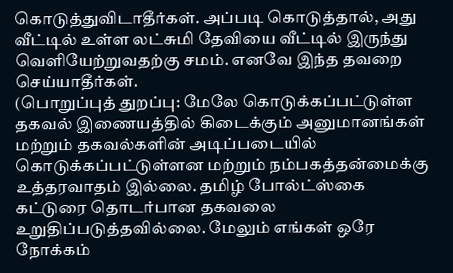கொடுத்துவிடாதீர்கள். அப்படி கொடுத்தால், அது வீட்டில் உள்ள லட்சுமி தேவியை வீட்டில் இருந்து வெளியேற்றுவதற்கு சமம். எனவே இந்த தவறை செய்யாதீர்கள்.
(பொறுப்புத் துறப்பு: மேலே கொடுக்கப்பட்டுள்ள தகவல் இணையத்தில் கிடைக்கும் அனுமானங்கள் மற்றும் தகவல்களின் அடிப்படையில் கொடுக்கப்பட்டுள்ளன மற்றும் நம்பகத்தன்மைக்கு உத்தரவாதம் இல்லை. தமிழ் போல்ட்ஸ்கை கட்டுரை தொடர்பான தகவலை உறுதிப்படுத்தவில்லை. மேலும் எங்கள் ஒரே நோக்கம்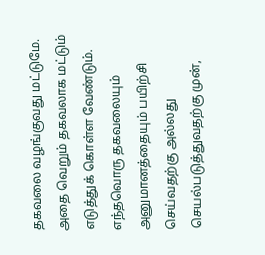தகவலை வழங்குவது மட்டுமே. அதை வெறும் தகவலாக மட்டும் எடுத்துக் கொள்ள வேண்டும். எந்தவொரு தகவலையும் அனுமானத்தையும் பயிற்சி செய்வதற்கு அல்லது செயல்படுத்துவதற்கு முன்,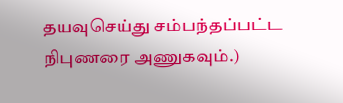தயவுசெய்து சம்பந்தப்பட்ட நிபுணரை அணுகவும்.)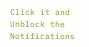Click it and Unblock the Notifications